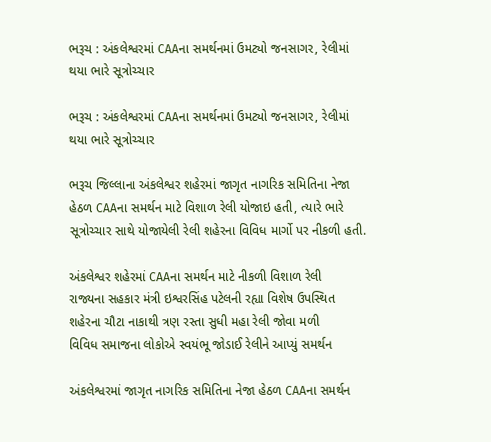ભરૂચ : અંકલેશ્વરમાં CAAના સમર્થનમાં ઉમટ્યો જનસાગર, રેલીમાં થયા ભારે સૂત્રોચ્ચાર

ભરૂચ : અંકલેશ્વરમાં CAAના સમર્થનમાં ઉમટ્યો જનસાગર, રેલીમાં થયા ભારે સૂત્રોચ્ચાર

ભરૂચ જિલ્લાના અંકલેશ્વર શહેરમાં જાગૃત નાગરિક સમિતિના નેજા હેઠળ CAAના સમર્થન માટે વિશાળ રેલી યોજાઇ હતી, ત્યારે ભારે સૂત્રોચ્ચાર સાથે યોજાયેલી રેલી શહેરના વિવિધ માર્ગો પર નીકળી હતી.

અંકલેશ્વર શહેરમાં CAAના સમર્થન માટે નીકળી વિશાળ રેલી
રાજ્યના સહકાર મંત્રી ઇશ્વરસિંહ પટેલની રહ્યા વિશેષ ઉપસ્થિત
શહેરના ચૌટા નાકાથી ત્રણ રસ્તા સુધી મહા રેલી જોવા મળી
વિવિધ સમાજના લોકોએ સ્વયંભૂ જોડાઈ રેલીને આપ્યું સમર્થન

અંકલેશ્વરમાં જાગૃત નાગરિક સમિતિના નેજા હેઠળ CAAના સમર્થન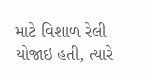માટે વિશાળ રેલી યોજાઇ હતી, ત્યારે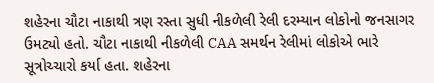શહેરના ચૌટા નાકાથી ત્રણ રસ્તા સુધી નીકળેલી રેલી દરમ્યાન લોકોનો જનસાગર ઉમટ્યો હતો. ચૌટા નાકાથી નીકળેલી CAA સમર્થન રેલીમાં લોકોએ ભારે સૂત્રોચ્ચારો કર્યા હતા. શહેરના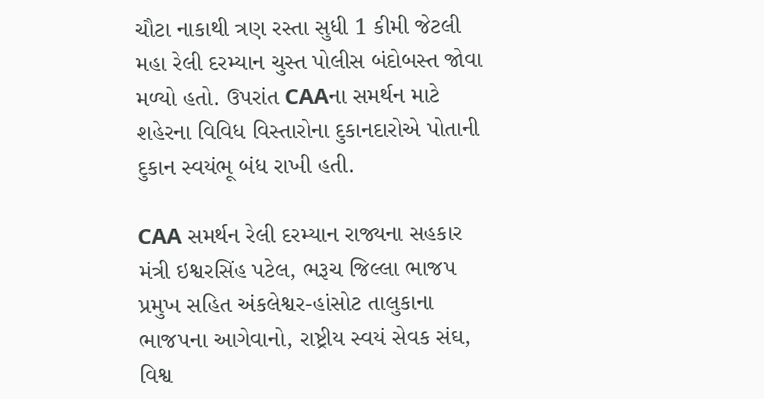ચૌટા નાકાથી ત્રણ રસ્તા સુધી 1 કીમી જેટલી મહા રેલી દરમ્યાન ચુસ્ત પોલીસ બંદોબસ્ત જોવા મળ્યો હતો. ઉપરાંત CAAના સમર્થન માટે શહેરના વિવિધ વિસ્તારોના દુકાનદારોએ પોતાની દુકાન સ્વયંભૂ બંધ રાખી હતી.

CAA સમર્થન રેલી દરમ્યાન રાજ્યના સહકાર મંત્રી ઇશ્વરસિંહ પટેલ, ભરૂચ જિલ્લા ભાજપ પ્રમુખ સહિત અંકલેશ્વર-હાંસોટ તાલુકાના ભાજપના આગેવાનો, રાષ્ટ્રીય સ્વયં સેવક સંઘ, વિશ્વ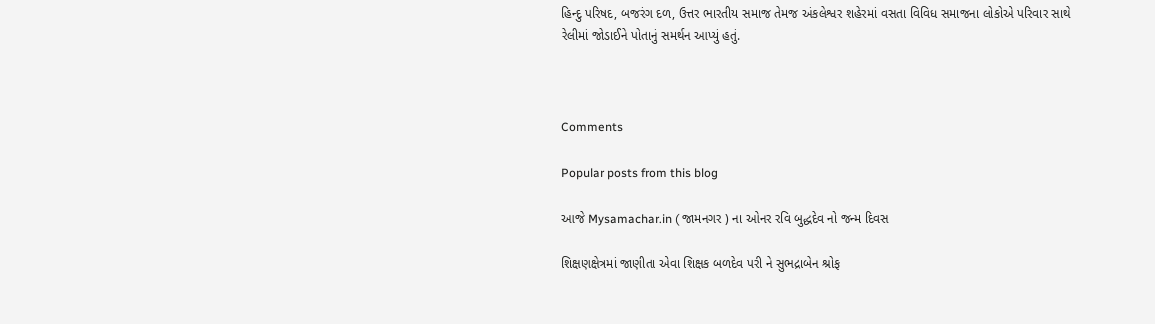હિન્દુ પરિષદ, બજરંગ દળ, ઉત્તર ભારતીય સમાજ તેમજ અંકલેશ્વર શહેરમાં વસતા વિવિધ સમાજના લોકોએ પરિવાર સાથે રેલીમાં જોડાઈને પોતાનું સમર્થન આપ્યું હતું.



Comments

Popular posts from this blog

આજે Mysamachar.in ( જામનગર ) ના ઓનર રવિ બુદ્ધદેવ નો જન્મ દિવસ

શિક્ષણક્ષેત્રમાં જાણીતા એવા શિક્ષક બળદેવ પરી ને સુભદ્રાબેન શ્રોફ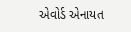એવોર્ડ એનાયત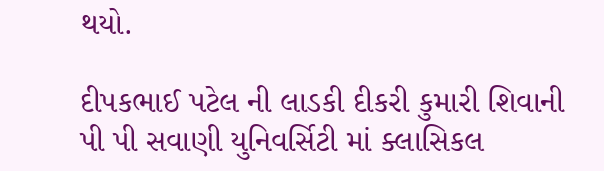થયો.

દીપકભાઈ પટેલ ની લાડકી દીકરી કુમારી શિવાની પી પી સવાણી યુનિવર્સિટી માં ક્લાસિકલ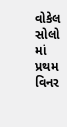વોકેલ સોલો માં પ્રથમ વિનર